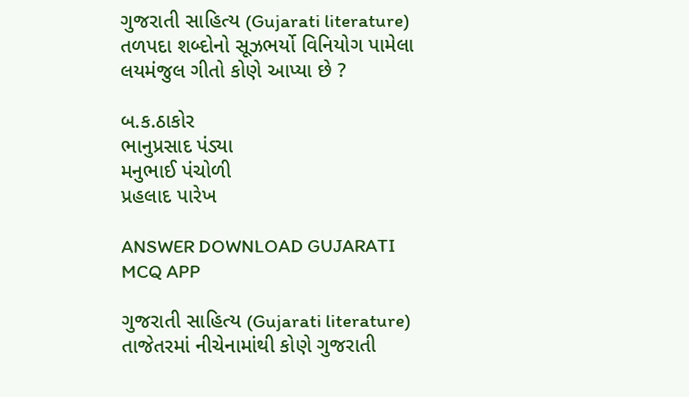ગુજરાતી સાહિત્ય (Gujarati literature)
તળપદા શબ્દોનો સૂઝભર્યો વિનિયોગ પામેલા લયમંજુલ ગીતો કોણે આપ્યા છે ?

બ.ક.ઠાકોર
ભાનુપ્રસાદ પંડ્યા
મનુભાઈ પંચોળી
પ્રહલાદ પારેખ

ANSWER DOWNLOAD GUJARATI MCQ APP

ગુજરાતી સાહિત્ય (Gujarati literature)
તાજેતરમાં નીચેનામાંથી કોણે ગુજરાતી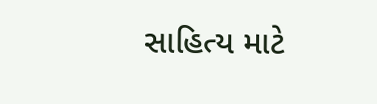સાહિત્ય માટે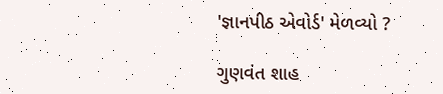'જ્ઞાનપીઠ એવોર્ડ' મેળવ્યો ?

ગુણવંત શાહ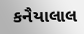કનૈયાલાલ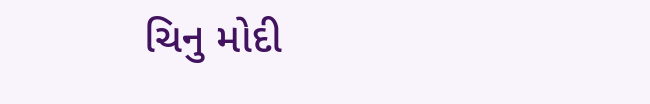ચિનુ મોદી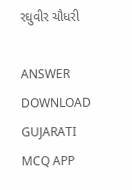રઘુવીર ચૌધરી

ANSWER DOWNLOAD GUJARATI MCQ APP